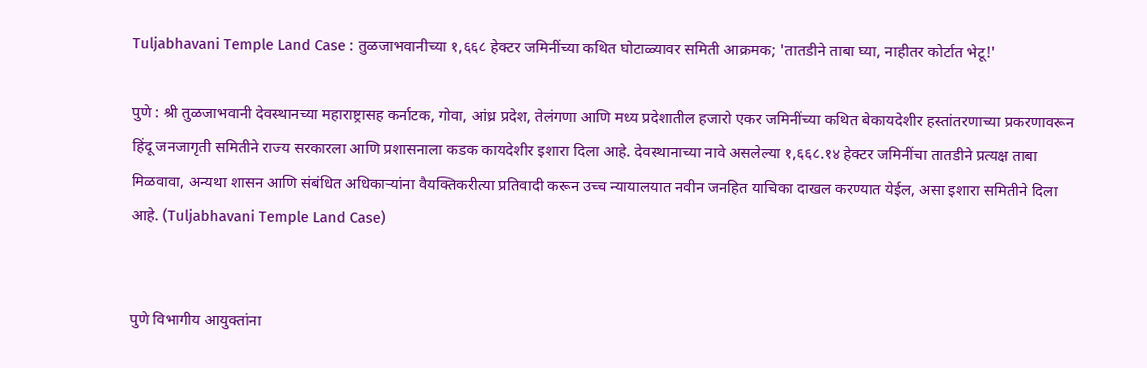Tuljabhavani Temple Land Case : तुळजाभवानीच्या १,६६८ हेक्टर जमिनींच्या कथित घोटाळ्यावर समिती आक्रमक; 'तातडीने ताबा घ्या, नाहीतर कोर्टात भेटू!'

पुणे : श्री तुळजाभवानी देवस्थानच्या महाराष्ट्रासह कर्नाटक, गोवा, आंध्र प्रदेश, तेलंगणा आणि मध्य प्रदेशातील हजारो एकर जमिनींच्या कथित बेकायदेशीर हस्तांतरणाच्या प्रकरणावरून हिंदू जनजागृती समितीने राज्य सरकारला आणि प्रशासनाला कडक कायदेशीर इशारा दिला आहे. देवस्थानाच्या नावे असलेल्या १,६६८.१४ हेक्टर जमिनींचा तातडीने प्रत्यक्ष ताबा मिळवावा, अन्यथा शासन आणि संबंधित अधिकाऱ्यांना वैयक्तिकरीत्या प्रतिवादी करून उच्च न्यायालयात नवीन जनहित याचिका दाखल करण्यात येईल, असा इशारा समितीने दिला आहे. (Tuljabhavani Temple Land Case)


पुणे विभागीय आयुक्तांना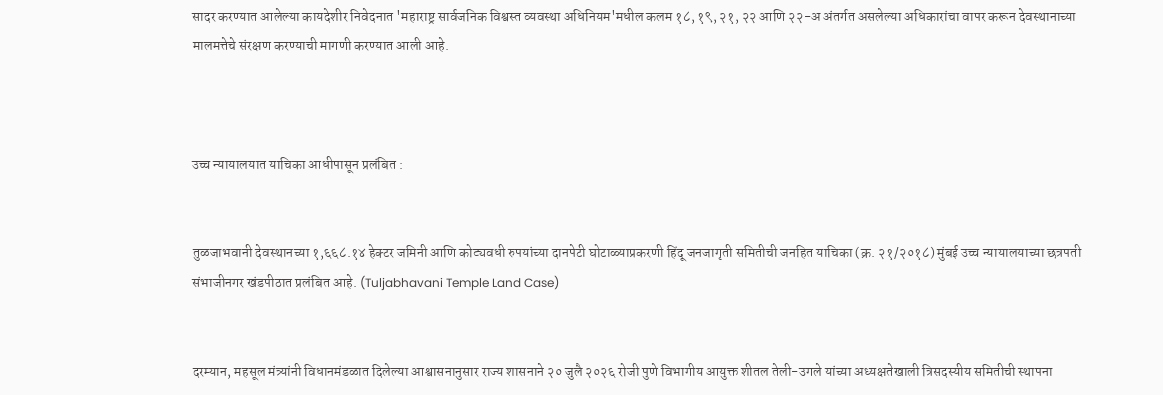सादर करण्यात आलेल्या कायदेशीर निवेदनात 'महाराष्ट्र सार्वजनिक विश्वस्त व्यवस्था अधिनियम'मधील कलम १८, १९, २१, २२ आणि २२-अ अंतर्गत असलेल्या अधिकारांचा वापर करून देवस्थानाच्या मालमत्तेचे संरक्षण करण्याची मागणी करण्यात आली आहे.



उच्च न्यायालयात याचिका आधीपासून प्रलंबित :


तुळजाभवानी देवस्थानच्या १,६६८.१४ हेक्टर जमिनी आणि कोट्यवधी रुपयांच्या दानपेटी घोटाळ्याप्रकरणी हिंदू जनजागृती समितीची जनहित याचिका (क्र. २१/२०१८) मुंबई उच्च न्यायालयाच्या छत्रपती संभाजीनगर खंडपीठात प्रलंबित आहे. (Tuljabhavani Temple Land Case)


दरम्यान, महसूल मंत्र्यांनी विधानमंडळात दिलेल्या आश्वासनानुसार राज्य शासनाने २० जुलै २०२६ रोजी पुणे विभागीय आयुक्त शीतल तेली-उगले यांच्या अध्यक्षतेखाली त्रिसदस्यीय समितीची स्थापना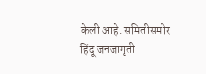केली आहे. समितीसमोर हिंदू जनजागृती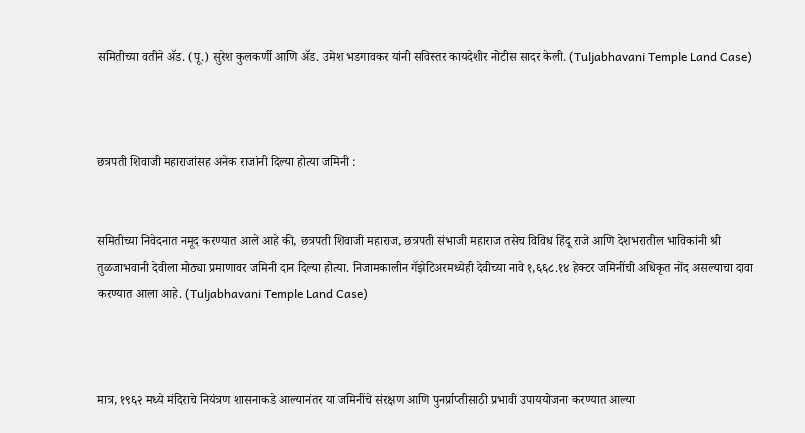समितीच्या वतीने ॲड. (पू.) सुरेश कुलकर्णी आणि ॲड. उमेश भडगावकर यांनी सविस्तर कायदेशीर नोटीस सादर केली. (Tuljabhavani Temple Land Case)



छत्रपती शिवाजी महाराजांसह अनेक राजांनी दिल्या होत्या जमिनी :


समितीच्या निवेदनात नमूद करण्यात आले आहे की, छत्रपती शिवाजी महाराज, छत्रपती संभाजी महाराज तसेच विविध हिंदू राजे आणि देशभरातील भाविकांनी श्री तुळजाभवानी देवीला मोठ्या प्रमाणावर जमिनी दान दिल्या होत्या. निजामकालीन गॅझेटिअरमध्येही देवीच्या नावे १,६६८.१४ हेक्टर जमिनींची अधिकृत नोंद असल्याचा दावा करण्यात आला आहे. (Tuljabhavani Temple Land Case)



मात्र, १९६२ मध्ये मंदिराचे नियंत्रण शासनाकडे आल्यानंतर या जमिनींचे संरक्षण आणि पुनर्प्राप्तीसाठी प्रभावी उपाययोजना करण्यात आल्या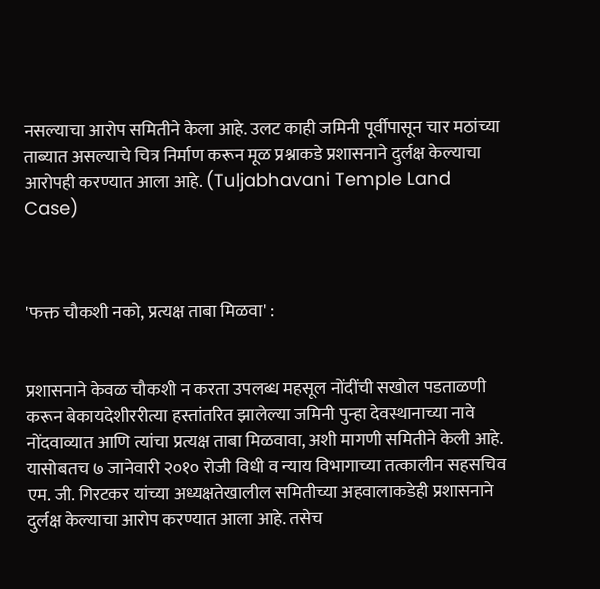नसल्याचा आरोप समितीने केला आहे. उलट काही जमिनी पूर्वीपासून चार मठांच्या ताब्यात असल्याचे चित्र निर्माण करून मूळ प्रश्नाकडे प्रशासनाने दुर्लक्ष केल्याचा आरोपही करण्यात आला आहे. (Tuljabhavani Temple Land Case)



'फक्त चौकशी नको, प्रत्यक्ष ताबा मिळवा' :


प्रशासनाने केवळ चौकशी न करता उपलब्ध महसूल नोंदींची सखोल पडताळणी करून बेकायदेशीररीत्या हस्तांतरित झालेल्या जमिनी पुन्हा देवस्थानाच्या नावे नोंदवाव्यात आणि त्यांचा प्रत्यक्ष ताबा मिळवावा, अशी मागणी समितीने केली आहे. यासोबतच ७ जानेवारी २०१० रोजी विधी व न्याय विभागाच्या तत्कालीन सहसचिव एम. जी. गिरटकर यांच्या अध्यक्षतेखालील समितीच्या अहवालाकडेही प्रशासनाने दुर्लक्ष केल्याचा आरोप करण्यात आला आहे. तसेच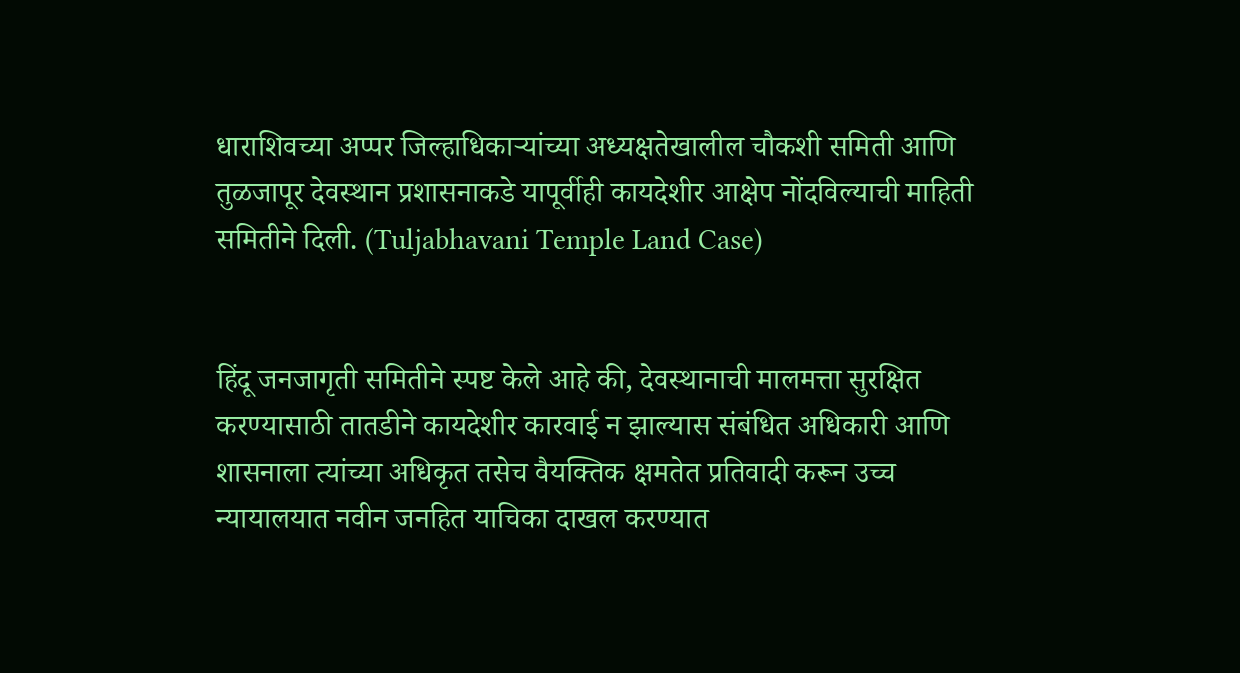धाराशिवच्या अप्पर जिल्हाधिकाऱ्यांच्या अध्यक्षतेखालील चौकशी समिती आणि तुळजापूर देवस्थान प्रशासनाकडे यापूर्वीही कायदेशीर आक्षेप नोंदविल्याची माहिती समितीने दिली. (Tuljabhavani Temple Land Case)


हिंदू जनजागृती समितीने स्पष्ट केले आहे की, देवस्थानाची मालमत्ता सुरक्षित करण्यासाठी तातडीने कायदेशीर कारवाई न झाल्यास संबंधित अधिकारी आणि शासनाला त्यांच्या अधिकृत तसेच वैयक्तिक क्षमतेत प्रतिवादी करून उच्च न्यायालयात नवीन जनहित याचिका दाखल करण्यात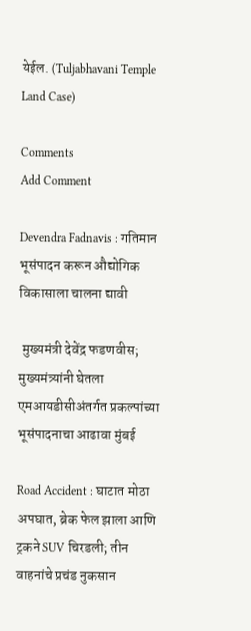येईल. (Tuljabhavani Temple Land Case)

Comments
Add Comment

Devendra Fadnavis : गतिमान भूसंपादन करून औद्योगिक विकासाला चालना द्यावी

 मुख्यमंत्री देवेंद्र फडणवीस; मुख्यमंत्र्यांनी घेतला एमआयडीसीअंतर्गत प्रकल्पांच्या भूसंपादनाचा आढावा मुंबई

Road Accident : घाटात मोठा अपघात, ब्रेक फेल झाला आणि ट्रकने SUV चिरडली; तीन वाहनांचे प्रचंड नुकसान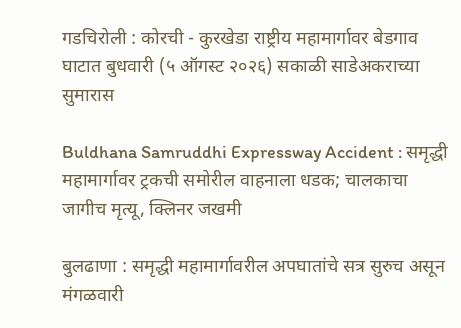गडचिरोली : कोरची - कुरखेडा राष्ट्रीय महामार्गावर बेडगाव घाटात बुधवारी (५ ऑगस्ट २०२६) सकाळी साडेअकराच्या सुमारास

Buldhana Samruddhi Expressway Accident : समृद्धी महामार्गावर ट्रकची समोरील वाहनाला धडक; चालकाचा जागीच मृत्यू, क्लिनर जखमी

बुलढाणा : समृद्धी महामार्गावरील अपघातांचे सत्र सुरुच असून मंगळवारी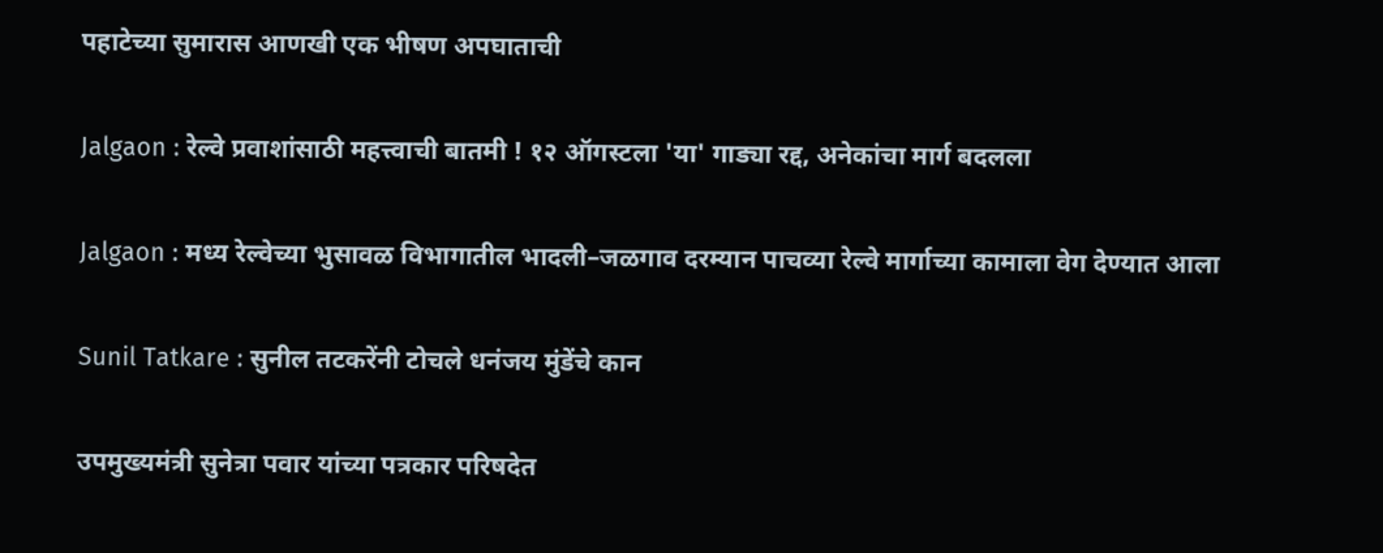पहाटेच्या सुमारास आणखी एक भीषण अपघाताची

Jalgaon : रेल्वे प्रवाशांसाठी महत्त्वाची बातमी ! १२ ऑगस्टला 'या' गाड्या रद्द, अनेकांचा मार्ग बदलला

Jalgaon : मध्य रेल्वेच्या भुसावळ विभागातील भादली–जळगाव दरम्यान पाचव्या रेल्वे मार्गाच्या कामाला वेग देण्यात आला

Sunil Tatkare : सुनील तटकरेंनी टोचले धनंजय मुंडेंचे कान

उपमुख्यमंत्री सुनेत्रा पवार यांच्या पत्रकार परिषदेत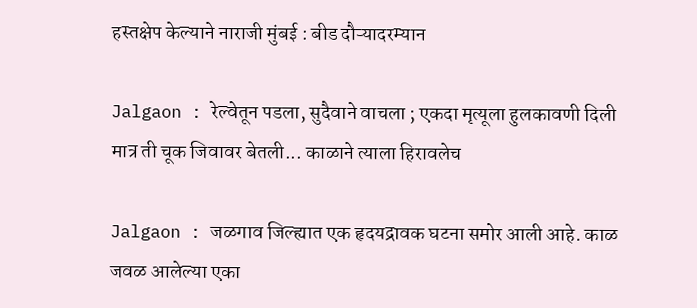हस्तक्षेप केल्याने नाराजी मुंबई : बीड दौऱ्यादरम्यान

Jalgaon : रेल्वेतून पडला, सुदैवाने वाचला ; एकदा मृत्यूला हुलकावणी दिली मात्र ती चूक जिवावर बेतली... काळाने त्याला हिरावलेच

Jalgaon : जळगाव जिल्ह्यात एक हृदयद्रावक घटना समोर आली आहे. काळ जवळ आलेल्या एका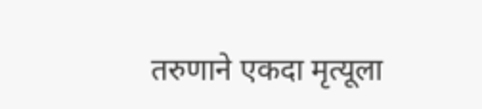तरुणाने एकदा मृत्यूला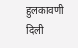हुलकावणी दिली